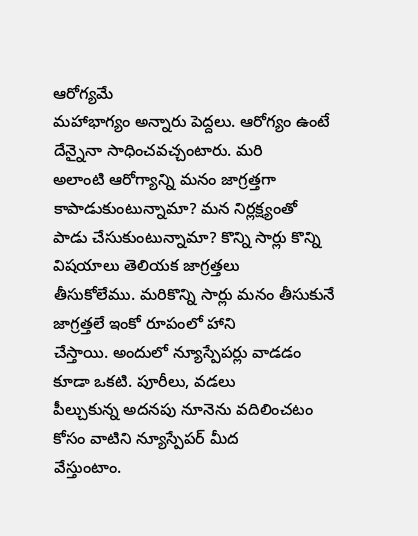ఆరోగ్యమే
మహాభాగ్యం అన్నారు పెద్దలు. ఆరోగ్యం ఉంటే దేన్నైనా సాధించవచ్చంటారు. మరి
అలాంటి ఆరోగ్యాన్ని మనం జాగ్రత్తగా కాపాడుకుంటున్నామా? మన నిర్లక్ష్యంతో
పాడు చేసుకుంటున్నామా? కొన్ని సార్లు కొన్ని విషయాలు తెలియక జాగ్రత్తలు
తీసుకోలేము. మరికొన్ని సార్లు మనం తీసుకునే జాగ్రత్తలే ఇంకో రూపంలో హాని
చేస్తాయి. అందులో న్యూస్పేపర్లు వాడడం కూడా ఒకటి. పూరీలు, వడలు
పీల్చుకున్న అదనపు నూనెను వదిలించటం కోసం వాటిని న్యూస్పేపర్ మీద
వేస్తుంటాం.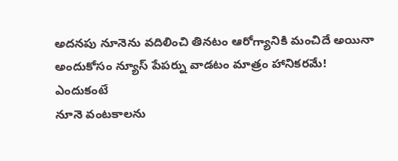అదనపు నూనెను వదిలించి తినటం ఆరోగ్యానికి మంచిదే అయినా
అందుకోసం న్యూస్ పేపర్ను వాడటం మాత్రం హానికరమే!
ఎందుకంటే
నూనె వంటకాలను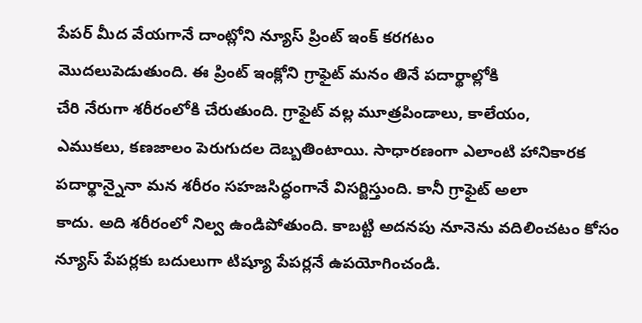పేపర్ మీద వేయగానే దాంట్లోని న్యూస్ ప్రింట్ ఇంక్ కరగటం
మొదలుపెడుతుంది. ఈ ప్రింట్ ఇంక్లోని గ్రాఫైట్ మనం తినే పదార్థాల్లోకి
చేరి నేరుగా శరీరంలోకి చేరుతుంది. గ్రాఫైట్ వల్ల మూత్రపిండాలు, కాలేయం,
ఎముకలు, కణజాలం పెరుగుదల దెబ్బతింటాయి. సాధారణంగా ఎలాంటి హానికారక
పదార్థాన్నైనా మన శరీరం సహజసిద్ధంగానే విసర్జిస్తుంది. కానీ గ్రాఫైట్ అలా
కాదు. అది శరీరంలో నిల్వ ఉండిపోతుంది. కాబట్టి అదనపు నూనెను వదిలించటం కోసం
న్యూస్ పేపర్లకు బదులుగా టిష్యూ పేపర్లనే ఉపయోగించండి.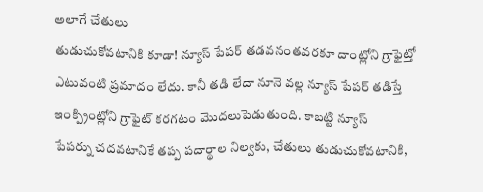అలాగే చేతులు
తుడుచుకోవటానికి కూడా! న్యూస్ పేపర్ తడవనంతవరకూ దాంట్లోని గ్రాఫైట్తో
ఎటువంటి ప్రమాదం లేదు. కానీ తడి లేదా నూనె వల్ల న్యూస్ పేపర్ తడిస్తే
ఇంక్ప్రింట్లోని గ్రాఫైట్ కరగటం మొదలుపెడుతుంది. కాబట్టి న్యూస్
పేపర్ను చదవటానికే తప్ప పదార్థాల నిల్వకు, చేతులు తుడుచుకోవటానికి,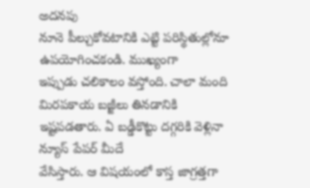అదనపు
నూనె పీల్చుకోవటానికి ఎట్టి పరిస్థితుల్లోనూ ఉపయోగించకండి. ముఖ్యంగా
ఇప్పుడు చలికాలం వస్తోంది. చాలా మంది మిరపకాయ బజ్జీలు తినడానికి
ఇష్టపడతారు. ఏ బడ్డీకొట్టు దగ్గరికి వెళ్లినా న్యూస్ పేపర్ మీదే
వేసిస్తారు. ఆ విషయంలో కాస్త జాగ్రత్తగా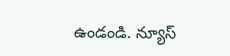ఉండండి. న్యూస్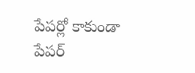పేపర్లో కాకుండా
పేపర్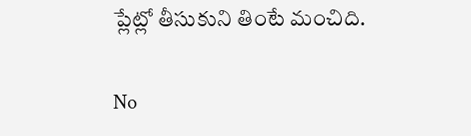ప్లేట్లో తీసుకుని తింటే మంచిది.

No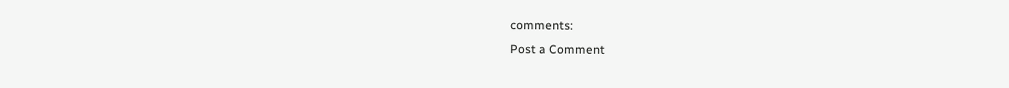comments:
Post a Comment